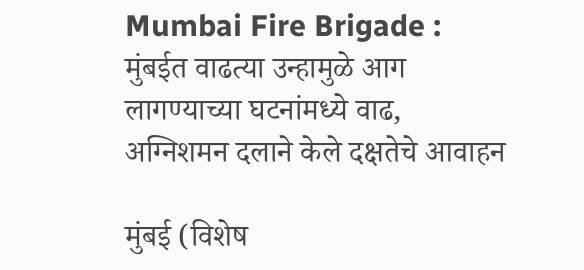Mumbai Fire Brigade : मुंबईत वाढत्या उन्हामुळे आग लागण्याच्या घटनांमध्ये वाढ, अग्निशमन दलाने केले दक्षतेचे आवाहन

मुंबई (विशेष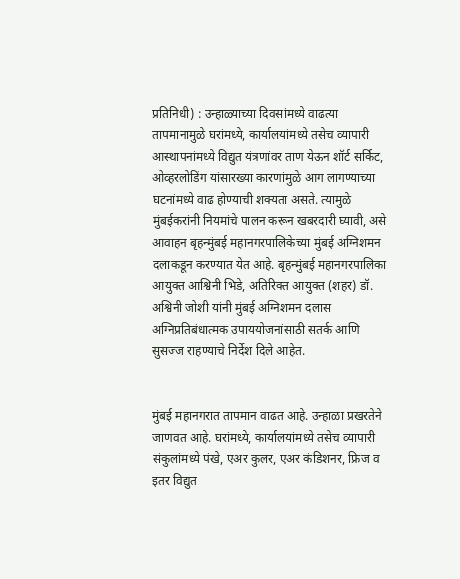प्रतिनिधी) : उन्हाळ्याच्या दिवसांमध्ये वाढत्या तापमानामुळे घरांमध्ये, कार्यालयांमध्ये तसेच व्यापारी आस्थापनांमध्ये विद्युत यंत्रणांवर ताण येऊन शॉर्ट सर्किट, ओव्हरलोडिंग यांसारख्या कारणांमुळे आग लागण्याच्या घटनांमध्ये वाढ होण्याची शक्यता असते. त्यामुळे मुंबईकरांनी नियमांचे पालन करून खबरदारी घ्यावी, असे आवाहन बृहन्मुंबई महानगरपालिकेच्या मुंबई अग्निशमन दलाकडून करण्यात येत आहे. बृहन्मुंबई महानगरपालिका आयुक्त आश्विनी भिडे, अतिरिक्त आयुक्त (शहर) डॉ. अश्विनी जोशी यांनी मुंबई अग्निशमन दलास अग्निप्रतिबंधात्मक उपाययोजनांसाठी सतर्क आणि सुसज्ज राहण्याचे निर्देश दिले आहेत.


मुंबई महानगरात तापमान वाढत आहे. उन्हाळा प्रखरतेने जाणवत आहे. घरांमध्ये, कार्यालयांमध्ये तसेच व्यापारी संकुलांमध्ये पंखे, एअर कुलर, एअर कंडिशनर, फ्रिज व इतर विद्युत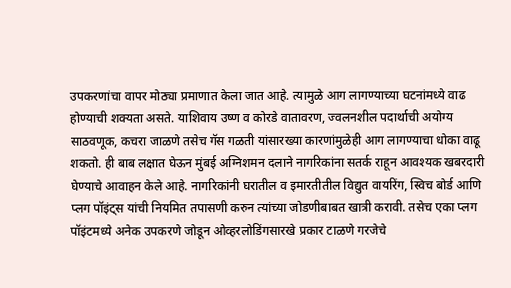उपकरणांचा वापर मोठ्या प्रमाणात केला जात आहे. त्यामुळे आग लागण्याच्या घटनांमध्ये वाढ होण्याची शक्यता असते. याशिवाय उष्ण व कोरडे वातावरण, ज्वलनशील पदार्थाची अयोग्य साठवणूक, कचरा जाळणे तसेच गॅस गळती यांसारख्या कारणांमुळेही आग लागण्याचा धोका वाढू शकतो. ही बाब लक्षात घेऊन मुंबई अग्निशमन दलाने नागरिकांना सतर्क राहून आवश्यक खबरदारी घेण्याचे आवाहन केले आहे. नागरिकांनी घरातील व इमारतीतील विद्युत वायरिंग, स्विच बोर्ड आणि प्लग पॉइंट्स यांची नियमित तपासणी करुन त्यांच्या जोडणीबाबत खात्री करावी. तसेच एका प्लग पॉइंटमध्ये अनेक उपकरणे जोडून ओव्हरलोडिंगसारखे प्रकार टाळणे गरजेचे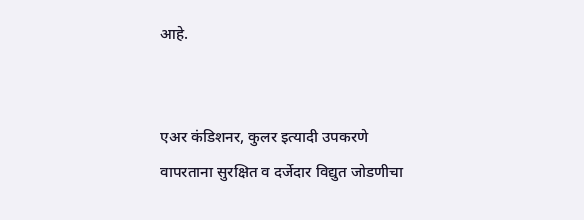आहे.


एअर कंडिशनर, कुलर इत्यादी उपकरणे वापरताना सुरक्षित व दर्जेदार विद्युत जोडणीचा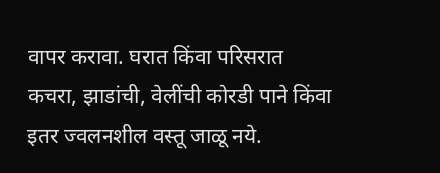वापर करावा. घरात किंवा परिसरात कचरा, झाडांची, वेलींची कोरडी पाने किंवा इतर ज्वलनशील वस्तू जाळू नये.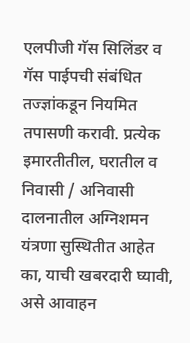एलपीजी गॅस सिलिंडर व गॅस पाईपची संबंधित तज्ज्ञांकडून नियमित तपासणी करावी. प्रत्येक इमारतीतील, घरातील व निवासी / अनिवासी दालनातील अग्निशमन यंत्रणा सुस्थितीत आहेत का, याची खबरदारी घ्यावी, असे आवाहन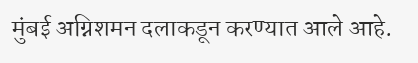मुंबई अग्निशमन दलाकडून करण्यात आले आहे.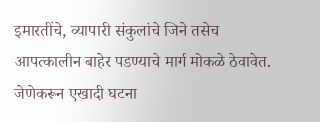इमारतींचे, व्यापारी संकुलांचे जिने तसेच आपत्कालीन बाहेर पडण्याचे मार्ग मोकळे ठेवावेत. जेणेकरून एखादी घटना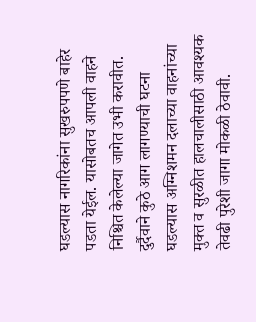घडल्यास नागरिकांना सुखरुपपणे बाहेर पडता येईल. यासोबतच आपली वाहने निश्चित केलेल्या जागेत उभी करावीत. दुर्दैवाने कुठे आग लागण्याची घटना घडल्यास अग्निशमन दलाच्या वाहनांच्या मुक्त व सुरळीत हालचालीसाठी आवश्यक तेवढी पुरेशी जागा मोकळी ठेवावी.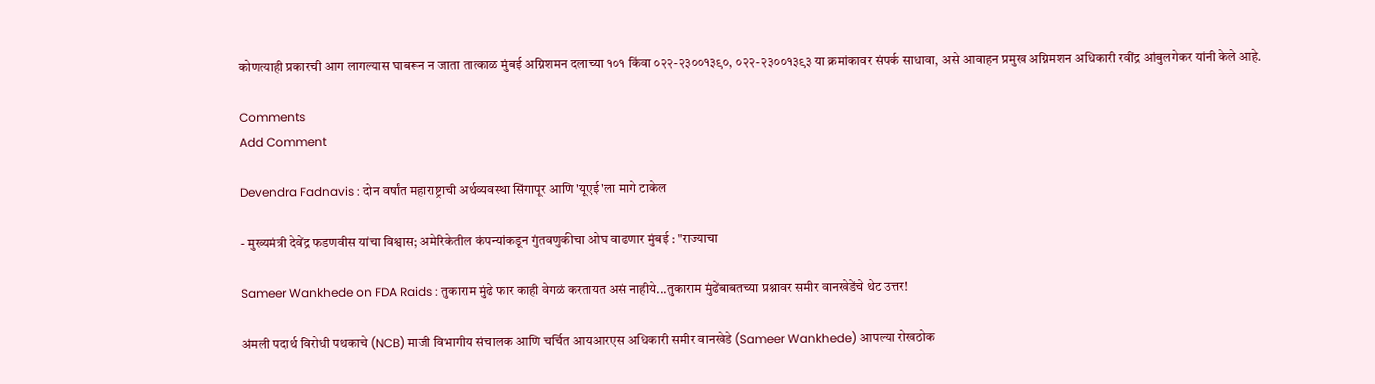कोणत्याही प्रकारची आग लागल्यास घाबरून न जाता तात्काळ मुंबई अग्निशमन दलाच्या १०१ किंवा ०२२-२३००१३९०, ०२२-२३००१३९३ या क्रमांकावर संपर्क साधावा, असे आवाहन प्रमुख अग्निमशन अधिकारी रवींद्र आंबुलगेकर यांनी केले आहे.

Comments
Add Comment

Devendra Fadnavis : दोन वर्षांत महाराष्ट्राची अर्थव्यवस्था सिंगापूर आणि 'यूएई'ला मागे टाकेल

- मुख्यमंत्री देवेंद्र फडणवीस यांचा विश्वास; अमेरिकेतील कंपन्यांकडून गुंतवणुकीचा ओघ वाढणार मुंबई : "राज्याचा

Sameer Wankhede on FDA Raids : तुकाराम मुंढे फार काही वेगळं करतायत असं नाहीये...तुकाराम मुंढेंबाबतच्या प्रश्नावर समीर वानखेडेंचे थेट उत्तर!

अंमली पदार्थ विरोधी पथकाचे (NCB) माजी विभागीय संचालक आणि चर्चित आयआरएस अधिकारी समीर वानखेडे (Sameer Wankhede) आपल्या रोखठोक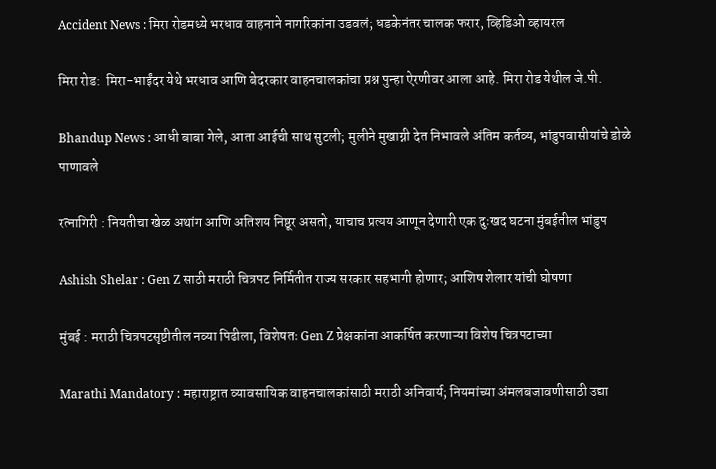Accident News : मिरा रोडमध्ये भरधाव वाहनाने नागरिकांना उडवलं; धडकेनंतर चालक फरार, व्हिडिओ व्हायरल

मिरा रोड:  मिरा-भाईंदर येथे भरधाव आणि बेदरकार वाहनचालकांचा प्रश्न पुन्हा ऐरणीवर आला आहे. मिरा रोड येथील जे.पी.

Bhandup News : आधी बाबा गेले, आता आईची साथ सुटली; मुलीने मुखाग्नी देत निभावले अंतिम कर्तव्य, भांडुपवासीयांचे डोळे पाणावले

रत्नागिरी : नियतीचा खेळ अथांग आणि अतिशय निष्ठूर असतो, याचाच प्रत्यय आणून देणारी एक दुःखद घटना मुंबईतील भांडुप

Ashish Shelar : Gen Z साठी मराठी चित्रपट निर्मितीत राज्य सरकार सहभागी होणार; आशिष शेलार यांची घोषणा

मुंबई : मराठी चित्रपटसृष्टीतील नव्या पिढीला, विशेषतः Gen Z प्रेक्षकांना आकर्षित करणाऱ्या विशेष चित्रपटाच्या

Marathi Mandatory : महाराष्ट्रात व्यावसायिक वाहनचालकांसाठी मराठी अनिवार्य; नियमांच्या अंमलबजावणीसाठी उद्या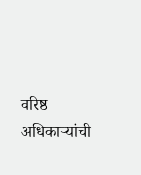वरिष्ठ अधिकाऱ्यांची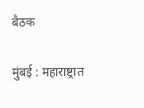बैठक

मुंबई : महाराष्ट्रात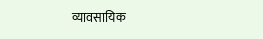व्यावसायिक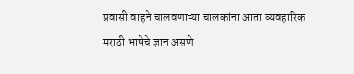प्रवासी वाहने चालवणाऱ्या चालकांना आता व्यवहारिक मराठी भाषेचे ज्ञान असणे